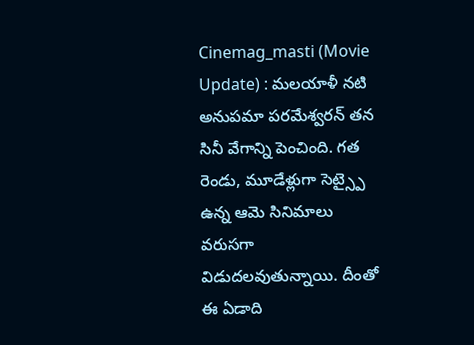Cinemag_masti (Movie Update) : మలయాళీ నటి అనుపమా పరమేశ్వరన్ తన సినీ వేగాన్ని పెంచింది. గత రెండు, మూడేళ్లుగా సెట్స్పై ఉన్న ఆమె సినిమాలు వరుసగా విడుదలవుతున్నాయి. దీంతో ఈ ఏడాది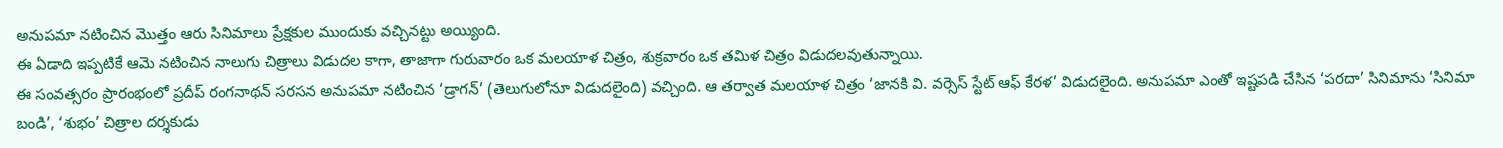అనుపమా నటించిన మొత్తం ఆరు సినిమాలు ప్రేక్షకుల ముందుకు వచ్చినట్టు అయ్యింది.
ఈ ఏడాది ఇప్పటికే ఆమె నటించిన నాలుగు చిత్రాలు విడుదల కాగా, తాజాగా గురువారం ఒక మలయాళ చిత్రం, శుక్రవారం ఒక తమిళ చిత్రం విడుదలవుతున్నాయి.
ఈ సంవత్సరం ప్రారంభంలో ప్రదీప్ రంగనాథన్ సరసన అనుపమా నటించిన ‘డ్రాగన్’ (తెలుగులోనూ విడుదలైంది) వచ్చింది. ఆ తర్వాత మలయాళ చిత్రం ‘జానకి వి. వర్సెస్ స్టేట్ ఆఫ్ కేరళ’ విడుదలైంది. అనుపమా ఎంతో ఇష్టపడి చేసిన ‘పరదా’ సినిమాను ‘సినిమా బండి’, ‘శుభం’ చిత్రాల దర్శకుడు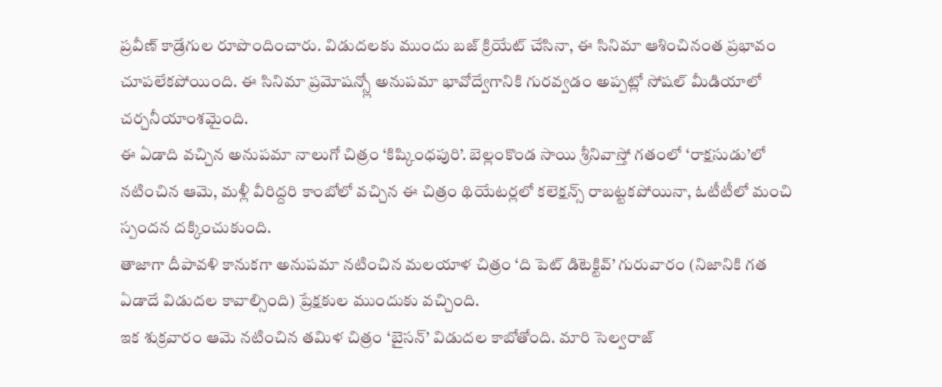ప్రవీణ్ కాడ్రేగుల రూపొందించారు. విడుదలకు ముందు బజ్ క్రియేట్ చేసినా, ఈ సినిమా ఆశించినంత ప్రభావం చూపలేకపోయింది. ఈ సినిమా ప్రమోషన్స్లో అనుపమా భావోద్వేగానికి గురవ్వడం అప్పట్లో సోషల్ మీడియాలో చర్చనీయాంశమైంది.
ఈ ఏడాది వచ్చిన అనుపమా నాలుగో చిత్రం ‘కిష్కింధపురి’. బెల్లంకొండ సాయి శ్రీనివాస్తో గతంలో ‘రాక్షసుడు’లో నటించిన ఆమె, మళ్లీ వీరిద్దరి కాంబోలో వచ్చిన ఈ చిత్రం థియేటర్లలో కలెక్షన్స్ రాబట్టకపోయినా, ఓటీటీలో మంచి స్పందన దక్కించుకుంది.
తాజాగా దీపావళి కానుకగా అనుపమా నటించిన మలయాళ చిత్రం ‘ది పెట్ డిటెక్టివ్’ గురువారం (నిజానికి గత ఏడాదే విడుదల కావాల్సింది) ప్రేక్షకుల ముందుకు వచ్చింది.
ఇక శుక్రవారం ఆమె నటించిన తమిళ చిత్రం ‘బైసన్’ విడుదల కాబోతోంది. మారి సెల్వరాజ్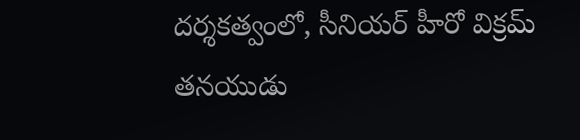దర్శకత్వంలో, సీనియర్ హీరో విక్రమ్ తనయుడు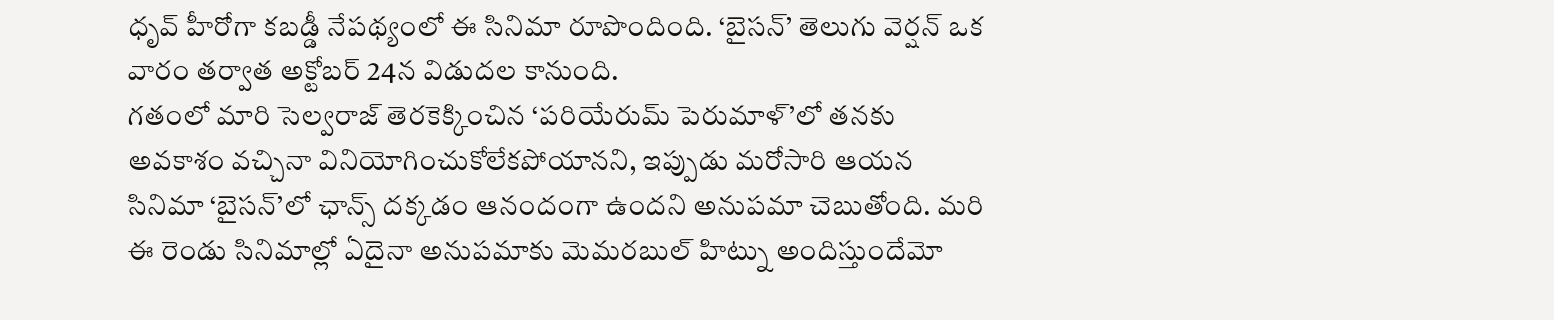ధృవ్ హీరోగా కబడ్డీ నేపథ్యంలో ఈ సినిమా రూపొందింది. ‘బైసన్’ తెలుగు వెర్షన్ ఒక వారం తర్వాత అక్టోబర్ 24న విడుదల కానుంది.
గతంలో మారి సెల్వరాజ్ తెరకెక్కించిన ‘పరియేరుమ్ పెరుమాళ్’లో తనకు అవకాశం వచ్చినా వినియోగించుకోలేకపోయానని, ఇప్పుడు మరోసారి ఆయన సినిమా ‘బైసన్’లో ఛాన్స్ దక్కడం ఆనందంగా ఉందని అనుపమా చెబుతోంది. మరి ఈ రెండు సినిమాల్లో ఏదైనా అనుపమాకు మెమరబుల్ హిట్ను అందిస్తుందేమో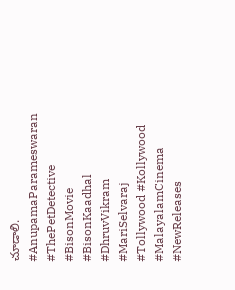చూడాలి.
#AnupamaParameswaran #ThePetDetective #BisonMovie #BisonKaadhal #DhruvVikram #MariSelvaraj #Tollywood #Kollywood #MalayalamCinema #NewReleases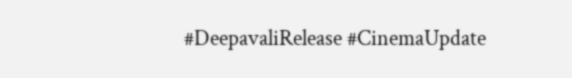#DeepavaliRelease #CinemaUpdate